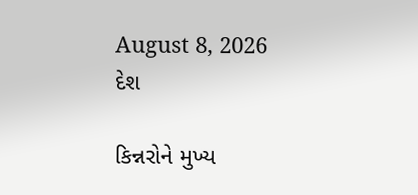August 8, 2026
દેશ

કિન્નરોને મુખ્ય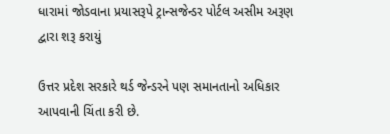ધારામાં જોડવાના પ્રયાસરૂપે ટ્રાન્સજેન્ડર પોર્ટલ અસીમ અરૂણ દ્વારા શરૂ કરાયું

ઉત્તર પ્રદેશ સરકારે થર્ડ જેન્ડરને પણ સમાનતાનો અધિકાર આપવાની ચિંતા કરી છે.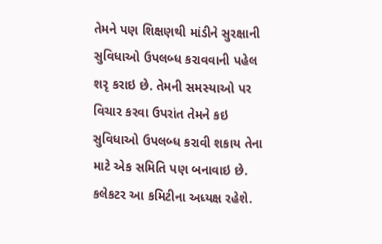તેમને પણ શિક્ષણથી માંડીને સુરક્ષાની સુવિધાઓ ઉપલબ્ધ કરાવવાની પહેલ શરૃ કરાઇ છે. તેમની સમસ્યાઓ પર વિચાર કરવા ઉપરાંત તેમને કઇ સુવિધાઓ ઉપલબ્ધ કરાવી શકાય તેના માટે એક સમિતિ પણ બનાવાઇ છે. કલેકટર આ કમિટીના અધ્યક્ષ રહેશે.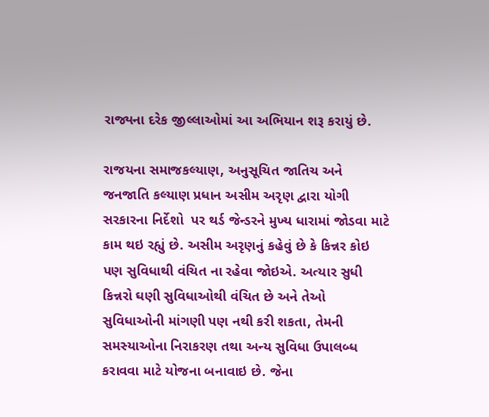રાજ્યના દરેક જીલ્લાઓમાં આ અભિયાન શરૂ કરાયું છે.

રાજયના સમાજકલ્યાણ, અનુસૂચિત જાતિચ અને જનજાતિ કલ્યાણ પ્રધાન અસીમ અરૃણ દ્વારા યોગી સરકારના નિર્દેશો  પર થર્ડ જેન્ડરને મુખ્ય ધારામાં જોડવા માટે કામ થઇ રહ્યું છે. અસીમ અરૃણનું કહેવું છે કે કિન્નર કોઇ પણ સુવિધાથી વંચિત ના રહેવા જોઇએ. અત્યાર સુધી કિન્નરો ઘણી સુવિધાઓથી વંચિત છે અને તેઓ સુવિધાઓની માંગણી પણ નથી કરી શકતા, તેમની સમસ્યાઓના નિરાકરણ તથા અન્ય સુવિધા ઉપાલબ્ધ કરાવવા માટે યોજના બનાવાઇ છે. જેના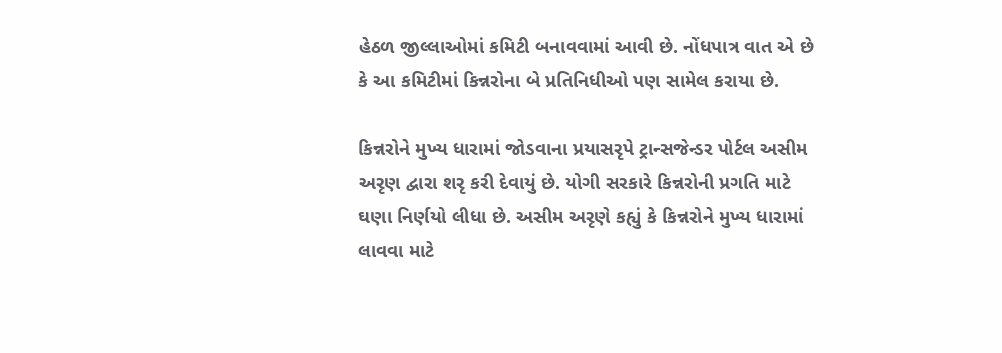હેઠળ જીલ્લાઓમાં કમિટી બનાવવામાં આવી છે. નોંધપાત્ર વાત એ છે કે આ કમિટીમાં કિન્નરોના બે પ્રતિનિધીઓ પણ સામેલ કરાયા છે.

કિન્નરોને મુખ્ય ધારામાં જોડવાના પ્રયાસરૃપે ટ્રાન્સજેન્ડર પોર્ટલ અસીમ અરૃણ દ્વારા શરૃ કરી દેવાયું છે. યોગી સરકારે કિન્નરોની પ્રગતિ માટે ઘણા નિર્ણયો લીધા છે. અસીમ અરૃણે કહ્યું કે કિન્નરોને મુખ્ય ધારામાં લાવવા માટે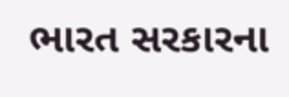ભારત સરકારના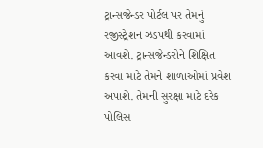ટ્રાન્સજેન્ડર પોર્ટલ પર તેમનું રજીસ્ટ્રેશન ઝડપથી કરવામાં આવશે. ટ્રાન્સજેન્ડરોને શિક્ષિત  કરવા માટે તેમને શાળાઓમાં પ્રવેશ અપાશે. તેમની સુરક્ષા માટે દરેક પોલિસ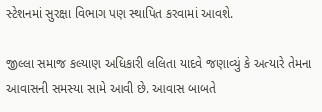સ્ટેશનમાં સુરક્ષા વિભાગ પણ સ્થાપિત કરવામાં આવશે.

જીલ્લા સમાજ કલ્યાણ અધિકારી લલિતા યાદવે જણાવ્યું કે અત્યારે તેમના આવાસની સમસ્યા સામે આવી છે. આવાસ બાબતે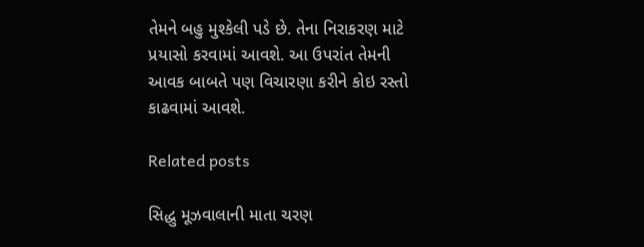તેમને બહુ મુશ્કેલી પડે છે. તેના નિરાકરણ માટે પ્રયાસો કરવામાં આવશે. આ ઉપરાંત તેમની આવક બાબતે પણ વિચારણા કરીને કોઇ રસ્તો કાઢવામાં આવશે.

Related posts

સિદ્ધુ મૂઝવાલાની માતા ચરણ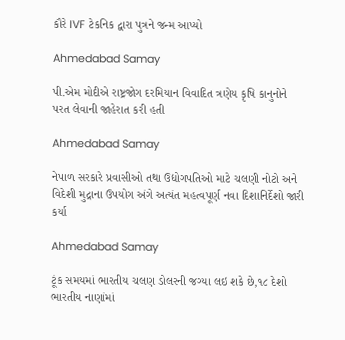કૌરે IVF ટેકનિક દ્વારા પુત્રને જન્મ આપ્યો

Ahmedabad Samay

પી.એમ મોદીએ રાષ્ટ્રજોગ દરમિયાન વિવાદિત ત્રણેય કૃષિ કાનુનોને પરત લેવાની જાહેરાત કરી હતી

Ahmedabad Samay

નેપાળ સરકારે પ્રવાસીઓ તથા ઉદ્યોગપતિઓ માટે ચલણી નોટો અને વિદેશી મુદ્રાના ઉપયોગ અંગે અત્યંત મહત્વપૂર્ણ નવા દિશાનિર્દેશો જારી કર્યા

Ahmedabad Samay

ટૂંક સમયમાં ભારતીય ચલણ ડોલરની જગ્યા લઇ શકે છે,૧૮ દેશો ભારતીય નાણાંમાં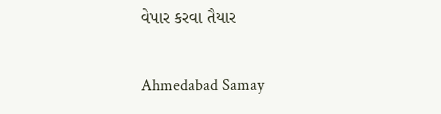વેપાર કરવા તૈયાર

Ahmedabad Samay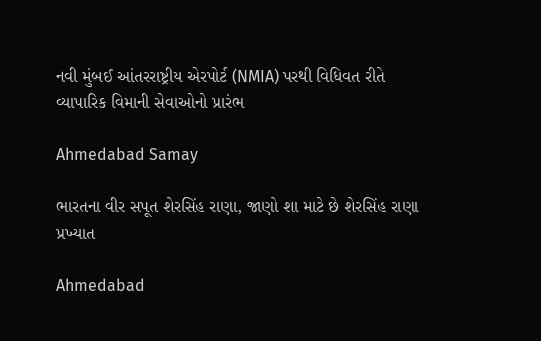નવી મુંબઈ આંતરરાષ્ટ્રીય એરપોર્ટ (NMIA) પરથી વિધિવત રીતે વ્‍યાપારિક વિમાની સેવાઓનો પ્રારંભ

Ahmedabad Samay

ભારતના વીર સપૂત શેરસિંહ રાણા, જાણો શા માટે છે શેરસિંહ રાણા પ્રખ્યાત

Ahmedabad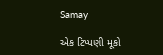Samay

એક ટિપ્પણી મૂકો